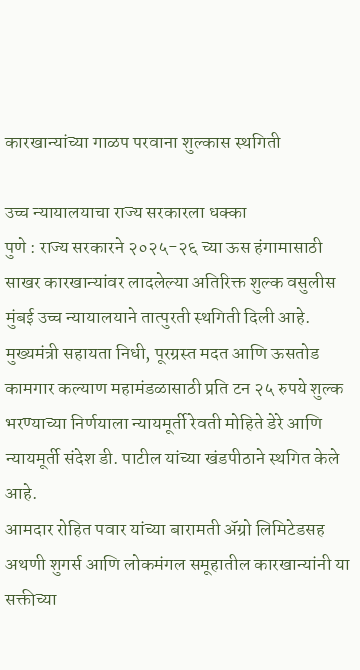कारखान्यांच्या गाळप परवाना शुल्कास स्थगिती

उच्च न्यायालयाचा राज्य सरकारला धक्का
पुणे : राज्य सरकारने २०२५-२६ च्या ऊस हंगामासाठी साखर कारखान्यांवर लादलेल्या अतिरिक्त शुल्क वसुलीस मुंबई उच्च न्यायालयाने तात्पुरती स्थगिती दिली आहे. मुख्यमंत्री सहायता निधी, पूरग्रस्त मदत आणि ऊसतोड कामगार कल्याण महामंडळासाठी प्रति टन २५ रुपये शुल्क भरण्याच्या निर्णयाला न्यायमूर्ती रेवती मोहिते डेरे आणि न्यायमूर्ती संदेश डी. पाटील यांच्या खंडपीठाने स्थगित केले आहे.
आमदार रोहित पवार यांच्या बारामती ॲग्रो लिमिटेडसह अथणी शुगर्स आणि लोकमंगल समूहातील कारखान्यांनी या सक्तीच्या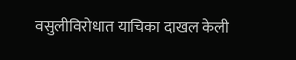वसुलीविरोधात याचिका दाखल केली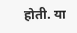होती. या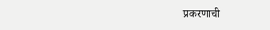प्रकरणाची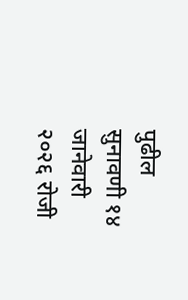पुढील सुनावणी १४ जानेवारी २०२६ रोजी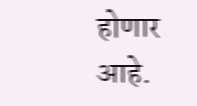होणार आहे.